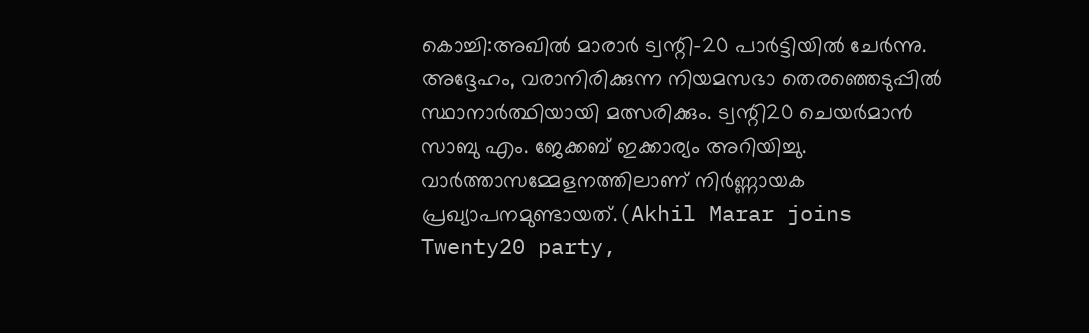കൊച്ചി:അഖിൽ മാരാർ ട്വന്റി-20 പാർട്ടിയിൽ ചേർന്നു. അദ്ദേഹം, വരാനിരിക്കുന്ന നിയമസഭാ തെരഞ്ഞെടുപ്പിൽ സ്ഥാനാർത്ഥിയായി മത്സരിക്കും. ട്വന്റി20 ചെയർമാൻ സാബു എം. ജേക്കബ് ഇക്കാര്യം അറിയിച്ചു. വാർത്താസമ്മേളനത്തിലാണ് നിർണ്ണായക പ്രഖ്യാപനമുണ്ടായത്.(Akhil Marar joins Twenty20 party,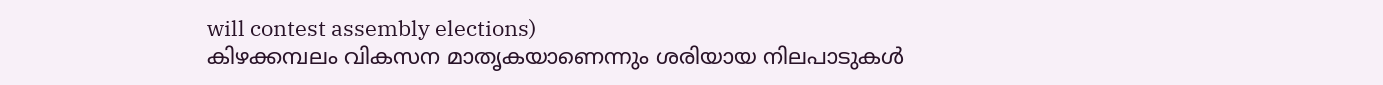will contest assembly elections)
കിഴക്കമ്പലം വികസന മാതൃകയാണെന്നും ശരിയായ നിലപാടുകൾ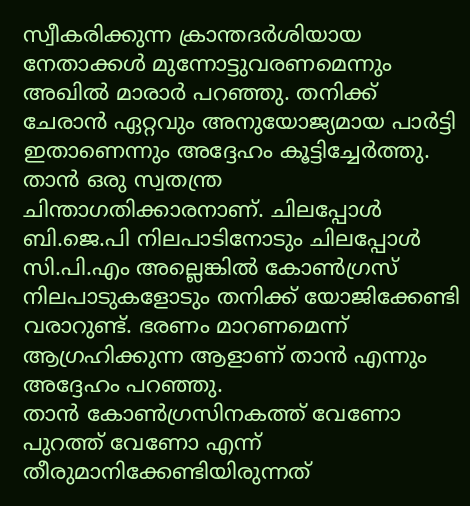സ്വീകരിക്കുന്ന ക്രാന്തദർശിയായ നേതാക്കൾ മുന്നോട്ടുവരണമെന്നും അഖിൽ മാരാർ പറഞ്ഞു. തനിക്ക് ചേരാൻ ഏറ്റവും അനുയോജ്യമായ പാർട്ടി ഇതാണെന്നും അദ്ദേഹം കൂട്ടിച്ചേർത്തു. താൻ ഒരു സ്വതന്ത്ര ചിന്താഗതിക്കാരനാണ്. ചിലപ്പോൾ ബി.ജെ.പി നിലപാടിനോടും ചിലപ്പോൾ സി.പി.എം അല്ലെങ്കിൽ കോൺഗ്രസ് നിലപാടുകളോടും തനിക്ക് യോജിക്കേണ്ടി വരാറുണ്ട്. ഭരണം മാറണമെന്ന് ആഗ്രഹിക്കുന്ന ആളാണ് താൻ എന്നും അദ്ദേഹം പറഞ്ഞു.
താൻ കോൺഗ്രസിനകത്ത് വേണോ പുറത്ത് വേണോ എന്ന് തീരുമാനിക്കേണ്ടിയിരുന്നത്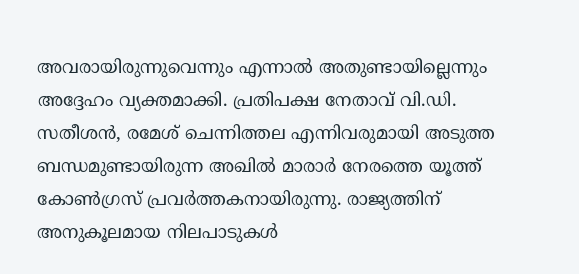അവരായിരുന്നുവെന്നും എന്നാൽ അതുണ്ടായില്ലെന്നും അദ്ദേഹം വ്യക്തമാക്കി. പ്രതിപക്ഷ നേതാവ് വി.ഡി. സതീശൻ, രമേശ് ചെന്നിത്തല എന്നിവരുമായി അടുത്ത ബന്ധമുണ്ടായിരുന്ന അഖിൽ മാരാർ നേരത്തെ യൂത്ത് കോൺഗ്രസ് പ്രവർത്തകനായിരുന്നു. രാജ്യത്തിന് അനുകൂലമായ നിലപാടുകൾ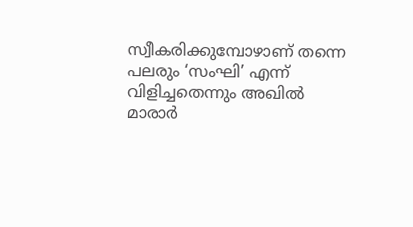സ്വീകരിക്കുമ്പോഴാണ് തന്നെ പലരും ‘സംഘി’ എന്ന് വിളിച്ചതെന്നും അഖിൽ മാരാർ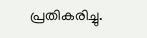പ്രതികരിച്ചു.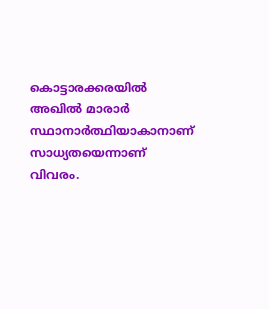കൊട്ടാരക്കരയിൽ അഖിൽ മാരാർ സ്ഥാനാർത്ഥിയാകാനാണ് സാധ്യതയെന്നാണ് വിവരം.